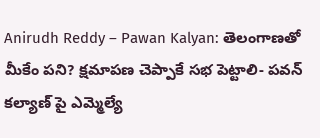Anirudh Reddy – Pawan Kalyan: తెలంగాణతో మీకేం పని? క్షమాపణ చెప్పాకే సభ పెట్టాలి- పవన్ కల్యాణ్ పై ఎమ్మెల్యే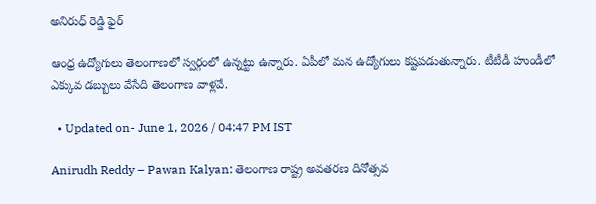అనిరుధ్ రెడ్డి ఫైర్

ఆంధ్ర ఉద్యోగులు తెలంగాణలో స్వర్గంలో ఉన్నట్టు ఉన్నారు. ఏపీలో మన ఉద్యోగులు కష్టపడుతున్నారు. టీటీడీ హుండీలో ఎక్కువ డబ్బులు వేసేది తెలంగాణ వాళ్లవే.

  • Updated on- June 1, 2026 / 04:47 PM IST

Anirudh Reddy – Pawan Kalyan: తెలంగాణ రాష్ట్ర అవతరణ దినోత్సవ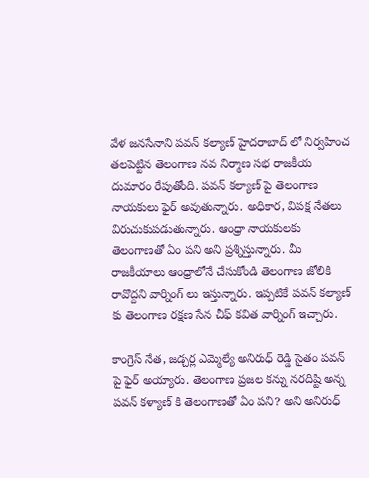వేళ జనసేనాని పవన్ కల్యాణ్ హైదరాబాద్ లో నిర్వహించ తలపెట్టిన తెలంగాణ నవ నిర్మాణ సభ రాజకీయ దుమారం రేపుతోంది. పవన్ కల్యాణ్ పై తెలంగాణ నాయకులు ఫైర్ అవుతున్నారు. అధికార, విపక్ష నేతలు విరుచుకుపడుతున్నారు. ఆంధ్రా నాయకులకు తెలంగాణతో ఏం పని అని ప్రశ్నిస్తున్నారు. మీ రాజకీయాలు ఆంధ్రాలోనే చేసుకోండి తెలంగాణ జోలికి రావొద్దని వార్నింగ్ లు ఇస్తున్నారు. ఇప్పటికే పవన్ కల్యాణ్ కు తెలంగాణ రక్షణ సేన చీఫ్ కవిత వార్నింగ్ ఇచ్చారు.

కాంగ్రెస్ నేత, జడ్చర్ల ఎమ్మెల్యే అనిరుధ్ రెడ్డి సైతం పవన్ పై ఫైర్ అయ్యారు. తెలంగాణ ప్రజల కన్ను నరదిష్టి అన్న పవన్ కళ్యాణ్ కి తెలంగాణతో ఏం పని? అని అనిరుధ్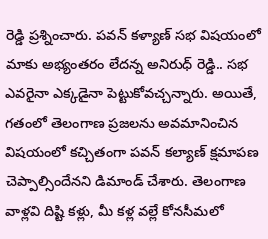రెడ్డి ప్రశ్నించారు. పవన్ కళ్యాణ్ సభ విషయంలో మాకు అభ్యంతరం లేదన్న అనిరుధ్ రెడ్డి.. సభ ఎవరైనా ఎక్కడైనా పెట్టుకోవచ్చన్నారు. అయితే, గతంలో తెలంగాణ ప్రజలను అవమానించిన విషయంలో కచ్చితంగా పవన్ కల్యాణ్ క్షమాపణ చెప్పాల్సిందేనని డిమాండ్ చేశారు. తెలంగాణ వాళ్లవి దిష్టి కళ్లు, మీ కళ్ల వల్లే కోనసీమలో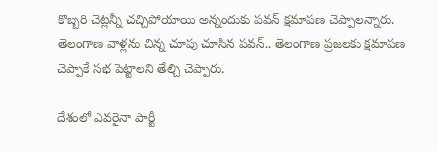కొబ్బరి చెట్లన్నీ చచ్చిపోయాయి అన్నందుకు పవన్ క్షమాపణ చెప్పాలన్నారు. తెలంగాణ వాళ్లను చిన్న చూపు చూసిన పవన్.. తెలంగాణ ప్రజలకు క్షమాపణ చెప్పాకే సభ పెట్టాలని తేల్చి చెప్పారు.

దేశంలో ఎవరైనా పార్టీ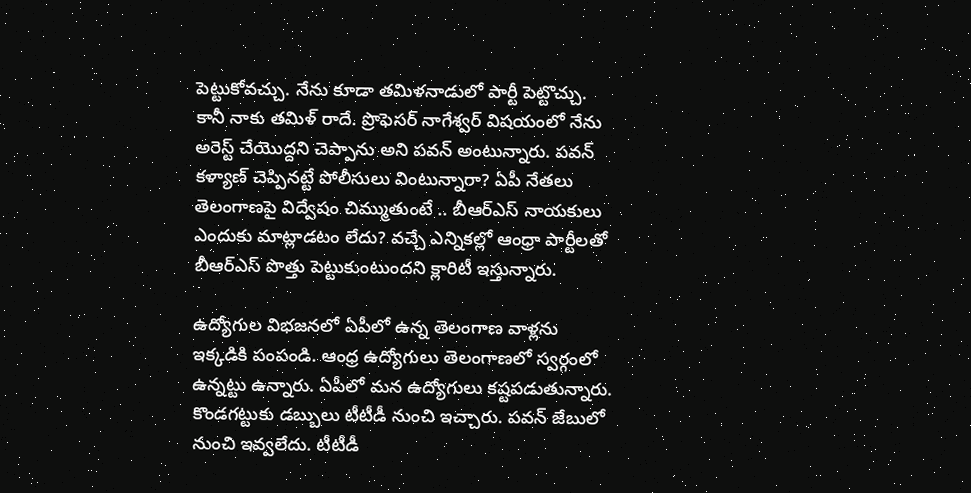పెట్టుకోవచ్చు. నేను కూడా తమిళనాడులో పార్టీ పెట్టొచ్చు. కానీ నాకు తమిళ్ రాదే. ప్రొఫెసర్ నాగేశ్వర్ విషయంలో నేను అరెస్ట్ చేయొద్దని చెప్పాను అని పవన్ అంటున్నారు. పవన్ కళ్యాణ్ చెప్పినట్టే పోలీసులు వింటున్నారా? ఏపీ నేతలు తెలంగాణపై విద్వేషం చిమ్ముతుంటే .. బీఆర్ఎస్ నాయకులు ఎందుకు మాట్లాడటం లేదు? వచ్చే ఎన్నికల్లో ఆంధ్రా పార్టీలతో బీఆర్ఎస్ పొత్తు పెట్టుకుంటుందని క్లారిటీ ఇస్తున్నారు.

ఉద్యోగుల విభజనలో ఏపీలో ఉన్న తెలంగాణ వాళ్లను ఇక్కడికి పంపండి. ఆంధ్ర ఉద్యోగులు తెలంగాణలో స్వర్గంలో ఉన్నట్టు ఉన్నారు. ఏపీలో మన ఉద్యోగులు కష్టపడుతున్నారు. కొండగట్టుకు డబ్బులు టీటీడీ నుంచి ఇచ్చారు. పవన్ జేబులో నుంచి ఇవ్వలేదు. టీటీడీ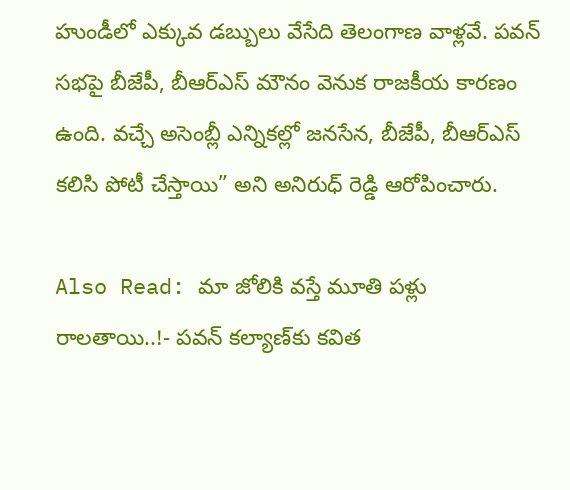హుండీలో ఎక్కువ డబ్బులు వేసేది తెలంగాణ వాళ్లవే. పవన్ సభపై బీజేపీ, బీఆర్ఎస్ మౌనం వెనుక రాజకీయ కారణం ఉంది. వచ్చే అసెంబ్లీ ఎన్నికల్లో జనసేన, బీజేపీ, బీఆర్ఎస్ కలిసి పోటీ చేస్తాయి” అని అనిరుధ్ రెడ్డి ఆరోపించారు.

Also Read: మా జోలికి వస్తే మూతి పళ్లు రాలతాయి..!- పవన్ కల్యాణ్‌కు కవిత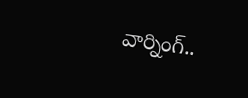వార్నింగ్..